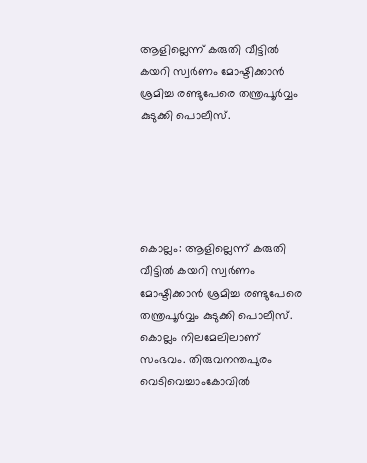ആളില്ലെന്ന് കരുതി വീട്ടിൽ കയറി സ്വർണം മോഷ്ടിക്കാൻ ശ്രമിച്ച രണ്ടുപേരെ തന്ത്രപൂർവ്വം കുടുക്കി പൊലീസ്.





കൊല്ലം: ആളില്ലെന്ന് കരുതി വീട്ടിൽ കയറി സ്വർണം മോഷ്ടിക്കാൻ ശ്രമിച്ച രണ്ടുപേരെ തന്ത്രപൂർവ്വം കുടുക്കി പൊലീസ്. കൊല്ലം നിലമേലിലാണ് സംഭവം. തിരുവനന്തപുരം വെടിവെച്ചാംകോവിൽ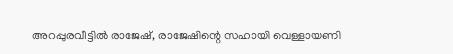അറപ്പുരവീട്ടിൽ രാജേഷ്, രാജേഷിന്റെ സഹായി വെള്ളായണി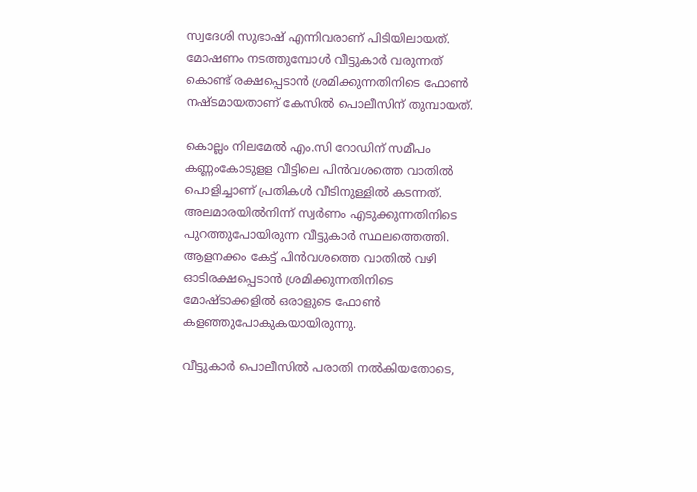സ്വദേശി സുഭാഷ് എന്നിവരാണ് പിടിയിലായത്. മോഷണം നടത്തുമ്പോൾ വീട്ടുകാർ വരുന്നത് കൊണ്ട് രക്ഷപ്പെടാൻ ശ്രമിക്കുന്നതിനിടെ ഫോൺ നഷ്ടമായതാണ് കേസിൽ പൊലീസിന് തുമ്പായത്.

കൊല്ലം നിലമേൽ എം.സി റോഡിന് സമീപം കണ്ണംകോടുളള വീട്ടിലെ പിൻവശത്തെ വാതിൽ പൊളിച്ചാണ് പ്രതികൾ വീടിനുള്ളിൽ കടന്നത്. അലമാരയിൽനിന്ന് സ്വർണം എടുക്കുന്നതിനിടെ പുറത്തുപോയിരുന്ന വീട്ടുകാർ സ്ഥലത്തെത്തി. ആളനക്കം കേട്ട് പിൻവശത്തെ വാതിൽ വഴി ഓടിരക്ഷപ്പെടാൻ ശ്രമിക്കുന്നതിനിടെ മോഷ്ടാക്കളിൽ ഒരാളുടെ ഫോൺ കളഞ്ഞുപോകുകയായിരുന്നു.

വീട്ടുകാർ പൊലീസിൽ പരാതി നൽകിയതോടെ,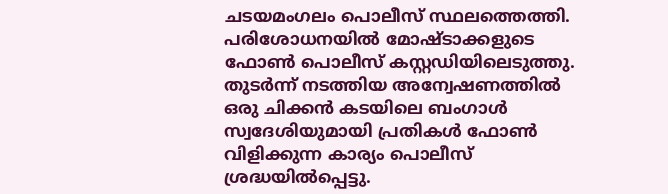ചടയമംഗലം പൊലീസ് സ്ഥലത്തെത്തി. പരിശോധനയിൽ മോഷ്ടാക്കളുടെ ഫോൺ പൊലീസ് കസ്റ്റഡിയിലെടുത്തു. തുടർന്ന് നടത്തിയ അന്വേഷണത്തിൽ ഒരു ചിക്കൻ കടയിലെ ബംഗാൾ സ്വദേശിയുമായി പ്രതികൾ ഫോൺ വിളിക്കുന്ന കാര്യം പൊലീസ് ശ്രദ്ധയിൽപ്പെട്ടു.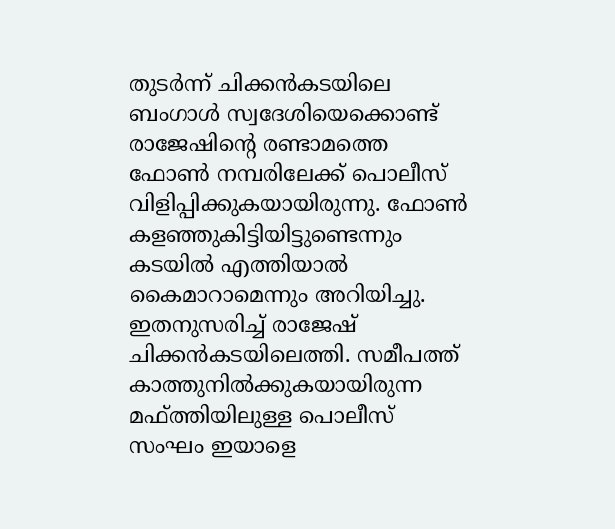തുടർന്ന് ചിക്കൻകടയിലെ ബംഗാൾ സ്വദേശിയെക്കൊണ്ട് രാജേഷിന്‍റെ രണ്ടാമത്തെ ഫോൺ നമ്പരിലേക്ക് പൊലീസ് വിളിപ്പിക്കുകയായിരുന്നു. ഫോൺ കളഞ്ഞുകിട്ടിയിട്ടുണ്ടെന്നും കടയിൽ എത്തിയാൽ കൈമാറാമെന്നും അറിയിച്ചു. ഇതനുസരിച്ച് രാജേഷ് ചിക്കൻകടയിലെത്തി. സമീപത്ത് കാത്തുനിൽക്കുകയായിരുന്ന മഫ്ത്തിയിലുള്ള പൊലീസ് സംഘം ഇയാളെ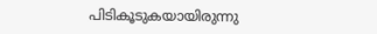പിടികൂടുകയായിരുന്നു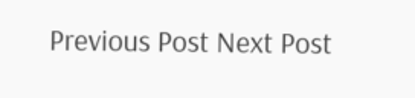Previous Post Next Post